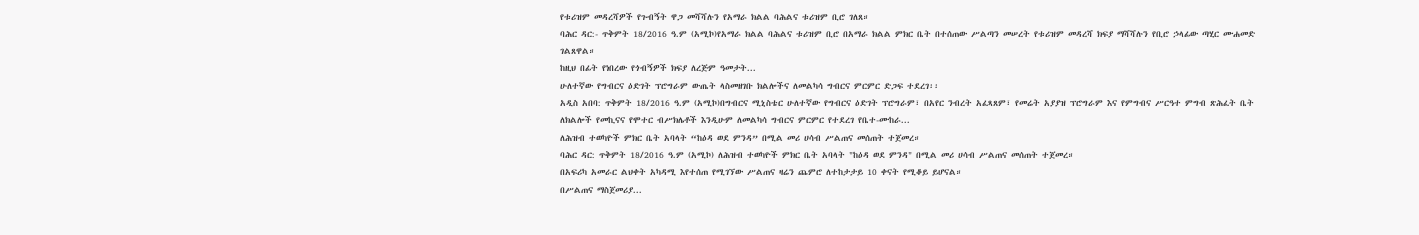የቱሪዝም መዳረሻዎች የጉብኝት ዋጋ መሻሻሉን የአማራ ክልል ባሕልና ቱሪዝም ቢሮ ገለጸ።
ባሕር ዳር:- ጥቅምት 18/2016 ዓ.ም (አሚኮ)የአማራ ክልል ባሕልና ቱሪዝም ቢሮ በአማራ ክልል ምክር ቤት በተሰጠው ሥልጣን መሠረት የቱሪዝም መዳረሻ ክፍያ ማሻሻሉን የቢሮ ኃላፊው ጣሂር ሙሐመድ ገልጸዋል።
ከዚህ በፊት የነበረው የጎብኝዎች ክፍያ ለረጅም ዓመታት...
ሁለተኛው የግብርና ዕድገት ፕሮግራም ውጤት ላስመዘገቡ ክልሎችና ለመልካሳ ግብርና ምርምር ድጋፍ ተደረገ፡፡
አዲስ አበባ: ጥቅምት 18/2016 ዓ.ም (አሚኮ)በግብርና ሚኒስቴር ሁለተኛው የግብርና ዕድገት ፕሮግራም፣ በአየር ንብረት አፈጻጸም፣ የመሬት አያያዝ ፕሮግራም እና የምግብና ሥርዓተ ምግብ ጽሕፈት ቤት ለክልሎች የመኪናና የሞተር ብሥክሌቶች እንዲሁም ለመልካሳ ግብርና ምርምር የተደረገ የቤተ-ሙከራ...
ለሕዝብ ተወካዮች ምክር ቤት አባላት “ከዕዳ ወደ ምንዳ” በሚል መሪ ሀሳብ ሥልጠና መሰጠት ተጀመረ።
ባሕር ዳር: ጥቅምት 18/2016 ዓ.ም (አሚኮ) ለሕዝብ ተወካዮች ምክር ቤት አባላት "ከዕዳ ወደ ምንዳ" በሚል መሪ ሀሳብ ሥልጠና መሰጠት ተጀመረ።
በአፍሪካ አመራር ልህቀት አካዳሚ እየተሰጠ የሚገኘው ሥልጠና ዛሬን ጨምሮ ለተከታታይ 10 ቀናት የሚቆይ ይሆናል።
በሥልጠና ማስጀመሪያ...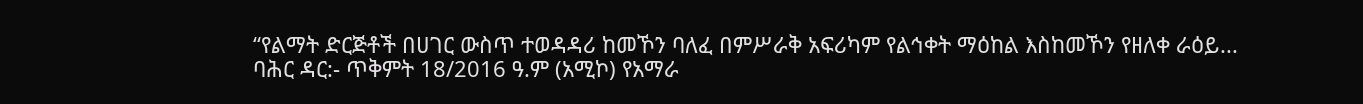“የልማት ድርጅቶች በሀገር ውስጥ ተወዳዳሪ ከመኾን ባለፈ በምሥራቅ አፍሪካም የልኅቀት ማዕከል እስከመኾን የዘለቀ ራዕይ...
ባሕር ዳር:- ጥቅምት 18/2016 ዓ.ም (አሚኮ) የአማራ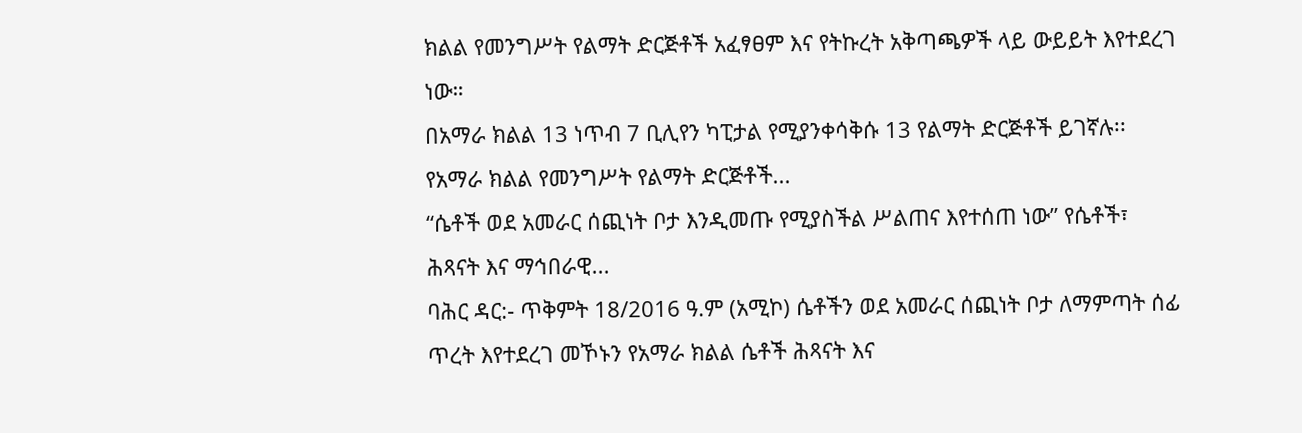ክልል የመንግሥት የልማት ድርጅቶች አፈፃፀም እና የትኩረት አቅጣጫዎች ላይ ውይይት እየተደረገ ነው።
በአማራ ክልል 13 ነጥብ 7 ቢሊየን ካፒታል የሚያንቀሳቅሱ 13 የልማት ድርጅቶች ይገኛሉ፡፡
የአማራ ክልል የመንግሥት የልማት ድርጅቶች...
“ሴቶች ወደ አመራር ሰጪነት ቦታ እንዲመጡ የሚያስችል ሥልጠና እየተሰጠ ነው” የሴቶች፣ ሕጻናት እና ማኅበራዊ...
ባሕር ዳር:- ጥቅምት 18/2016 ዓ.ም (አሚኮ) ሴቶችን ወደ አመራር ሰጪነት ቦታ ለማምጣት ሰፊ ጥረት እየተደረገ መኾኑን የአማራ ክልል ሴቶች ሕጻናት እና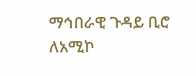ማኅበራዊ ጉዳይ ቢሮ ለአሚኮ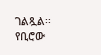ገልጿል፡፡ የቢሮው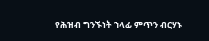የሕዝብ ግንኙነት ኀላፊ ምጥን ብርሃኑ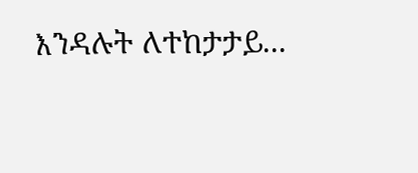እንዳሉት ለተከታታይ...